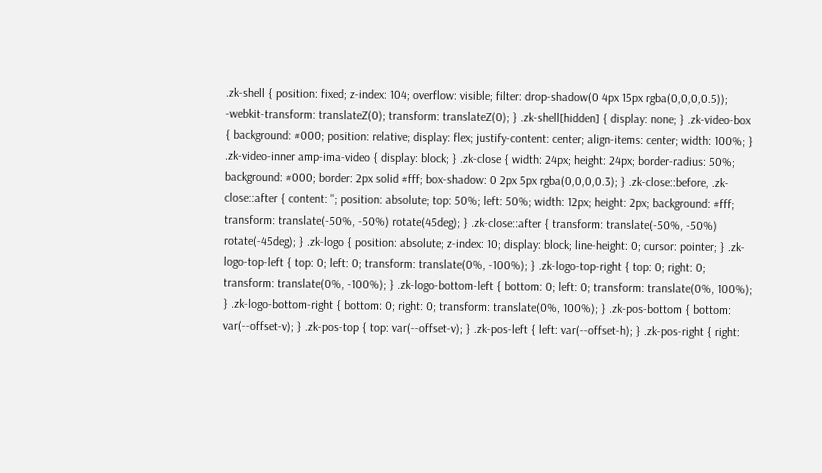.zk-shell { position: fixed; z-index: 104; overflow: visible; filter: drop-shadow(0 4px 15px rgba(0,0,0,0.5)); -webkit-transform: translateZ(0); transform: translateZ(0); } .zk-shell[hidden] { display: none; } .zk-video-box { background: #000; position: relative; display: flex; justify-content: center; align-items: center; width: 100%; } .zk-video-inner amp-ima-video { display: block; } .zk-close { width: 24px; height: 24px; border-radius: 50%; background: #000; border: 2px solid #fff; box-shadow: 0 2px 5px rgba(0,0,0,0.3); } .zk-close::before, .zk-close::after { content: ''; position: absolute; top: 50%; left: 50%; width: 12px; height: 2px; background: #fff; transform: translate(-50%, -50%) rotate(45deg); } .zk-close::after { transform: translate(-50%, -50%) rotate(-45deg); } .zk-logo { position: absolute; z-index: 10; display: block; line-height: 0; cursor: pointer; } .zk-logo-top-left { top: 0; left: 0; transform: translate(0%, -100%); } .zk-logo-top-right { top: 0; right: 0; transform: translate(0%, -100%); } .zk-logo-bottom-left { bottom: 0; left: 0; transform: translate(0%, 100%); } .zk-logo-bottom-right { bottom: 0; right: 0; transform: translate(0%, 100%); } .zk-pos-bottom { bottom: var(--offset-v); } .zk-pos-top { top: var(--offset-v); } .zk-pos-left { left: var(--offset-h); } .zk-pos-right { right: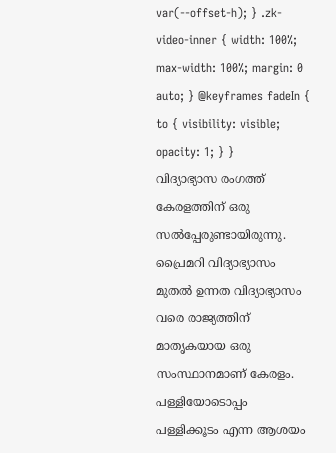var(--offset-h); } .zk-video-inner { width: 100%; max-width: 100%; margin: 0 auto; } @keyframes fadeIn { to { visibility: visible; opacity: 1; } }
വിദ്യാഭ്യാസ രംഗത്ത് കേരളത്തിന് ഒരു സൽപ്പേരുണ്ടായിരുന്നു. പ്രൈമറി വിദ്യാഭ്യാസം മുതൽ ഉന്നത വിദ്യാഭ്യാസം വരെ രാജ്യത്തിന് മാതൃകയായ ഒരു സംസ്ഥാനമാണ് കേരളം. പള്ളിയോടൊപ്പം പള്ളിക്കൂടം എന്ന ആശയം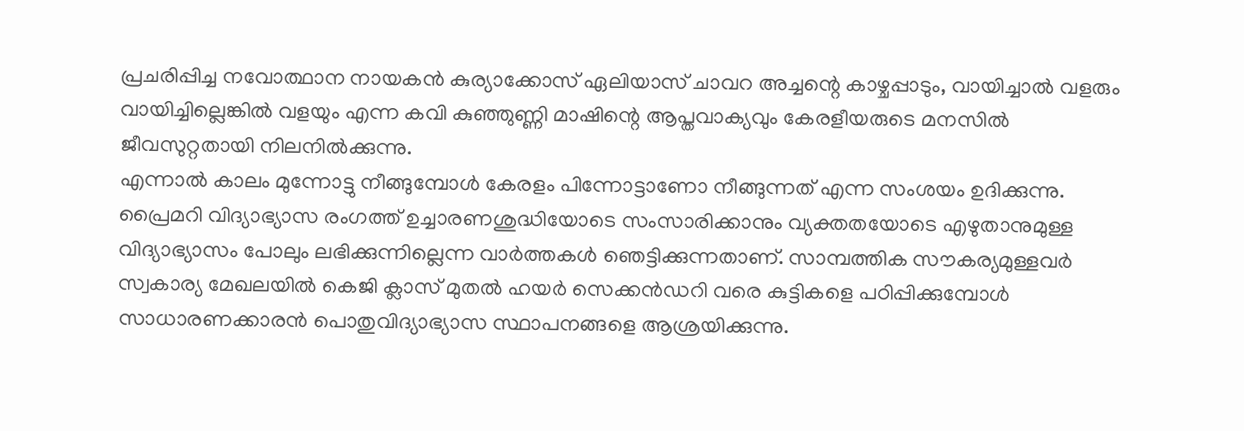പ്രചരിപ്പിച്ച നവോത്ഥാന നായകൻ കുര്യാക്കോസ് ഏലിയാസ് ചാവറ അച്ചന്റെ കാഴ്ചപ്പാടും, വായിച്ചാൽ വളരും വായിച്ചില്ലെങ്കിൽ വളയും എന്ന കവി കുഞ്ഞുണ്ണി മാഷിന്റെ ആപ്തവാക്യവും കേരളീയരുടെ മനസിൽ ജീവസുറ്റതായി നിലനിൽക്കുന്നു.
എന്നാൽ കാലം മുന്നോട്ടു നീങ്ങുമ്പോൾ കേരളം പിന്നോട്ടാണോ നീങ്ങുന്നത് എന്ന സംശയം ഉദിക്കുന്നു. പ്രൈമറി വിദ്യാഭ്യാസ രംഗത്ത് ഉച്ചാരണശുദ്ധിയോടെ സംസാരിക്കാനും വ്യക്തതയോടെ എഴുതാനുമുള്ള വിദ്യാഭ്യാസം പോലും ലഭിക്കുന്നില്ലെന്ന വാർത്തകൾ ഞെട്ടിക്കുന്നതാണ്. സാമ്പത്തിക സൗകര്യമുള്ളവർ സ്വകാര്യ മേഖലയിൽ കെജി ക്ലാസ് മുതൽ ഹയർ സെക്കൻഡറി വരെ കുട്ടികളെ പഠിപ്പിക്കുമ്പോൾ സാധാരണക്കാരൻ പൊതുവിദ്യാഭ്യാസ സ്ഥാപനങ്ങളെ ആശ്രയിക്കുന്നു.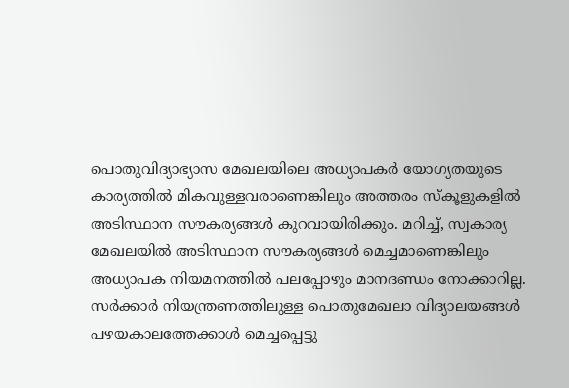പൊതുവിദ്യാഭ്യാസ മേഖലയിലെ അധ്യാപകർ യോഗ്യതയുടെ കാര്യത്തിൽ മികവുള്ളവരാണെങ്കിലും അത്തരം സ്കൂളുകളിൽ അടിസ്ഥാന സൗകര്യങ്ങൾ കുറവായിരിക്കും. മറിച്ച്, സ്വകാര്യ മേഖലയിൽ അടിസ്ഥാന സൗകര്യങ്ങൾ മെച്ചമാണെങ്കിലും അധ്യാപക നിയമനത്തിൽ പലപ്പോഴും മാനദണ്ഡം നോക്കാറില്ല.
സർക്കാർ നിയന്ത്രണത്തിലുള്ള പൊതുമേഖലാ വിദ്യാലയങ്ങൾ പഴയകാലത്തേക്കാൾ മെച്ചപ്പെട്ടു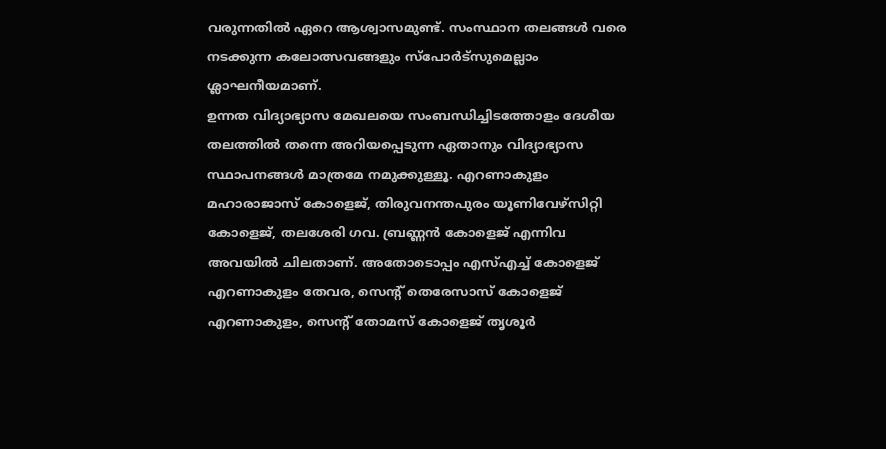വരുന്നതിൽ ഏറെ ആശ്വാസമുണ്ട്. സംസ്ഥാന തലങ്ങൾ വരെ നടക്കുന്ന കലോത്സവങ്ങളും സ്പോർട്സുമെല്ലാം ശ്ലാഘനീയമാണ്.
ഉന്നത വിദ്യാഭ്യാസ മേഖലയെ സംബന്ധിച്ചിടത്തോളം ദേശീയ തലത്തിൽ തന്നെ അറിയപ്പെടുന്ന ഏതാനും വിദ്യാഭ്യാസ സ്ഥാപനങ്ങൾ മാത്രമേ നമുക്കുള്ളൂ. എറണാകുളം മഹാരാജാസ് കോളെജ്, തിരുവനന്തപുരം യൂണിവേഴ്സിറ്റി കോളെജ്, തലശേരി ഗവ. ബ്രണ്ണൻ കോളെജ് എന്നിവ അവയിൽ ചിലതാണ്. അതോടൊപ്പം എസ്എച്ച് കോളെജ് എറണാകുളം തേവര, സെന്റ് തെരേസാസ് കോളെജ് എറണാകുളം, സെന്റ് തോമസ് കോളെജ് തൃശൂർ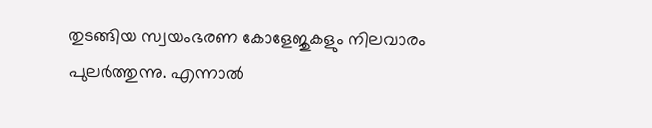തുടങ്ങിയ സ്വയംഭരണ കോളേജുകളും നിലവാരം പുലർത്തുന്നു. എന്നാൽ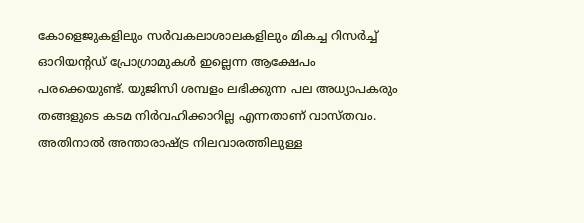കോളെജുകളിലും സർവകലാശാലകളിലും മികച്ച റിസർച്ച് ഓറിയന്റഡ് പ്രോഗ്രാമുകൾ ഇല്ലെന്ന ആക്ഷേപം പരക്കെയുണ്ട്. യുജിസി ശമ്പളം ലഭിക്കുന്ന പല അധ്യാപകരും തങ്ങളുടെ കടമ നിർവഹിക്കാറില്ല എന്നതാണ് വാസ്തവം. അതിനാൽ അന്താരാഷ്ട്ര നിലവാരത്തിലുള്ള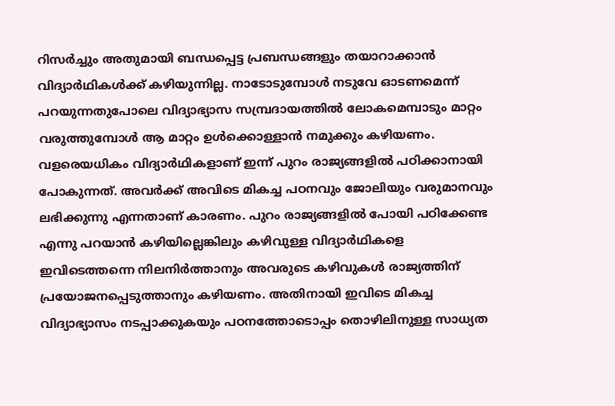റിസർച്ചും അതുമായി ബന്ധപ്പെട്ട പ്രബന്ധങ്ങളും തയാറാക്കാൻ വിദ്യാർഥികൾക്ക് കഴിയുന്നില്ല. നാടോടുമ്പോൾ നടുവേ ഓടണമെന്ന് പറയുന്നതുപോലെ വിദ്യാഭ്യാസ സമ്പ്രദായത്തിൽ ലോകമെമ്പാടും മാറ്റം വരുത്തുമ്പോൾ ആ മാറ്റം ഉൾക്കൊള്ളാൻ നമുക്കും കഴിയണം.
വളരെയധികം വിദ്യാർഥികളാണ് ഇന്ന് പുറം രാജ്യങ്ങളിൽ പഠിക്കാനായി പോകുന്നത്. അവർക്ക് അവിടെ മികച്ച പഠനവും ജോലിയും വരുമാനവും ലഭിക്കുന്നു എന്നതാണ് കാരണം. പുറം രാജ്യങ്ങളിൽ പോയി പഠിക്കേണ്ട എന്നു പറയാൻ കഴിയില്ലെങ്കിലും കഴിവുള്ള വിദ്യാർഥികളെ ഇവിടെത്തന്നെ നിലനിർത്താനും അവരുടെ കഴിവുകൾ രാജ്യത്തിന് പ്രയോജനപ്പെടുത്താനും കഴിയണം. അതിനായി ഇവിടെ മികച്ച വിദ്യാഭ്യാസം നടപ്പാക്കുകയും പഠനത്തോടൊപ്പം തൊഴിലിനുള്ള സാധ്യത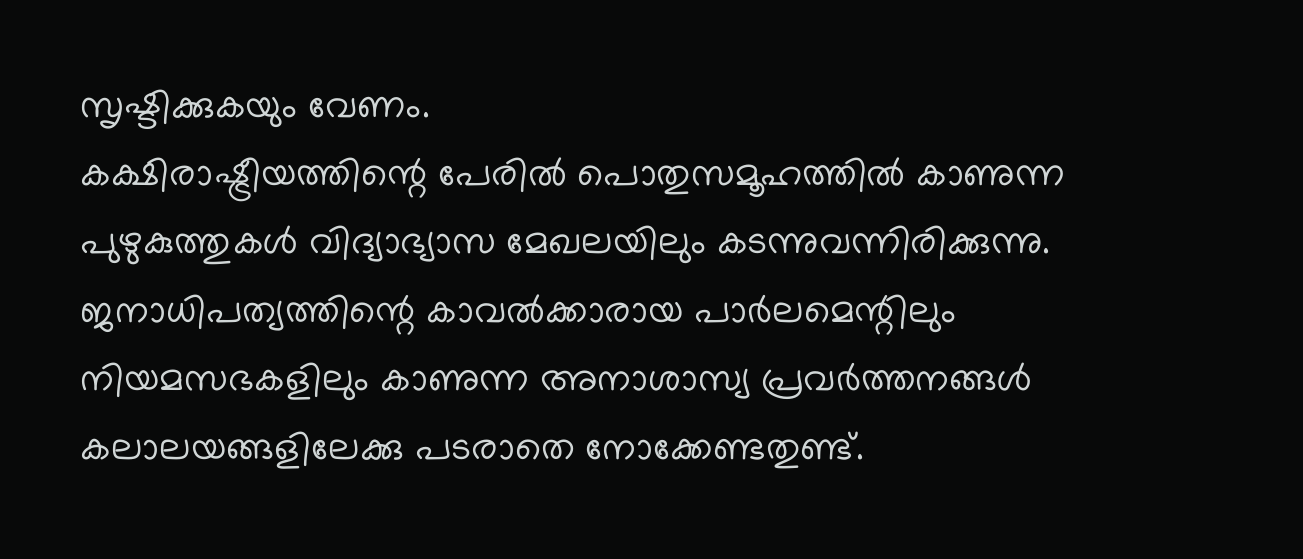സൃഷ്ടിക്കുകയും വേണം.
കക്ഷിരാഷ്ട്രീയത്തിന്റെ പേരിൽ പൊതുസമൂഹത്തിൽ കാണുന്ന പുഴുകുത്തുകൾ വിദ്യാഭ്യാസ മേഖലയിലും കടന്നുവന്നിരിക്കുന്നു. ജനാധിപത്യത്തിന്റെ കാവൽക്കാരായ പാർലമെന്റിലും നിയമസഭകളിലും കാണുന്ന അനാശാസ്യ പ്രവർത്തനങ്ങൾ കലാലയങ്ങളിലേക്കു പടരാതെ നോക്കേണ്ടതുണ്ട്.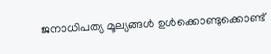ജനാധിപത്യ മൂല്യങ്ങൾ ഉൾക്കൊണ്ടുക്കൊണ്ട്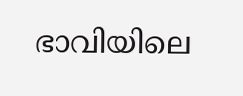ഭാവിയിലെ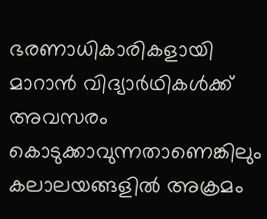ഭരണാധികാരികളായി മാറാൻ വിദ്യാർഥികൾക്ക് അവസരം കൊടുക്കാവുന്നതാണെങ്കിലും കലാലയങ്ങളിൽ അക്രമം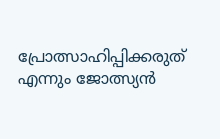പ്രോത്സാഹിപ്പിക്കരുത് എന്നും ജോത്സ്യൻ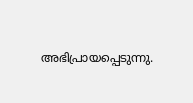അഭിപ്രായപ്പെടുന്നു.